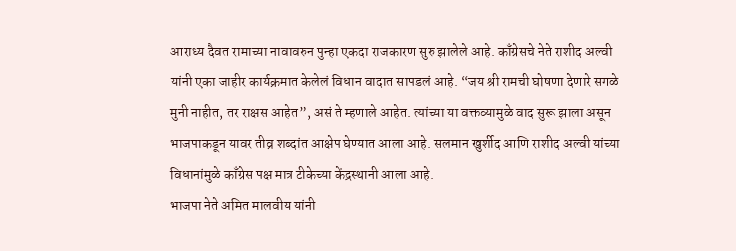आराध्य दैवत रामाच्या नावावरुन पुन्हा एकदा राजकारण सुरु झालेले आहे. काँग्रेसचे नेते राशीद अल्वी यांनी एका जाहीर कार्यक्रमात केलेलं विधान वादात सापडलं आहे. “जय श्री रामची घोषणा देणारे सगळे मुनी नाहीत, तर राक्षस आहेत”, असं ते म्हणाले आहेत. त्यांच्या या वक्तव्यामुळे वाद सुरू झाला असून भाजपाकडून यावर तीव्र शब्दांत आक्षेप घेण्यात आला आहे. सलमान खुर्शीद आणि राशीद अल्वी यांच्या विधानांमुळे काँग्रेस पक्ष मात्र टीकेच्या केंद्रस्थानी आला आहे.
भाजपा नेते अमित मालवीय यांनी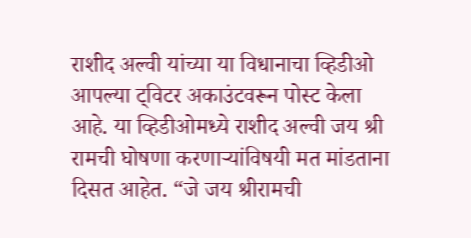राशीद अल्वी यांच्या या विधानाचा व्हिडीओ आपल्या ट्विटर अकाउंटवरून पोस्ट केला आहे. या व्हिडीओमध्ये राशीद अल्वी जय श्री रामची घोषणा करणाऱ्यांविषयी मत मांडताना दिसत आहेत. “जे जय श्रीरामची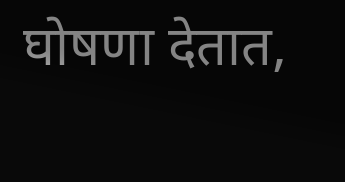घोषणा देतात,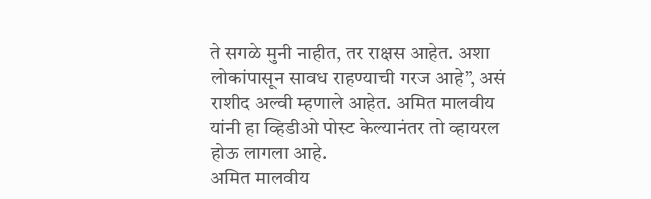ते सगळे मुनी नाहीत, तर राक्षस आहेत. अशा लोकांपासून सावध राहण्याची गरज आहे”, असं राशीद अल्वी म्हणाले आहेत. अमित मालवीय यांनी हा व्हिडीओ पोस्ट केल्यानंतर तो व्हायरल होऊ लागला आहे.
अमित मालवीय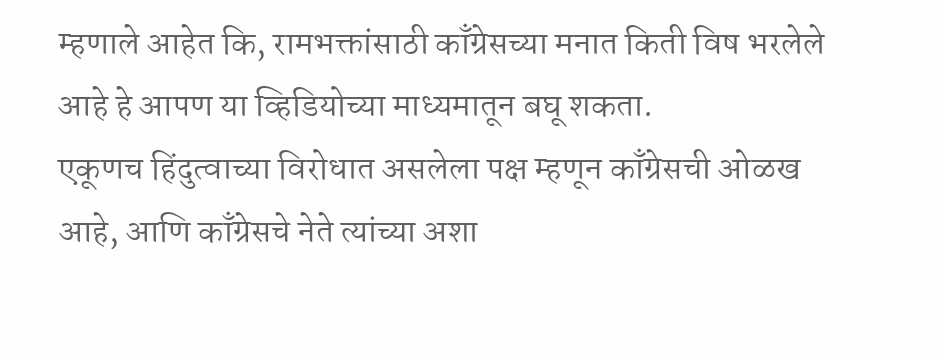म्हणाले आहेत कि, रामभक्तांसाठी काँग्रेसच्या मनात किती विष भरलेले आहे हे आपण या व्हिडियोच्या माध्यमातून बघू शकता.
एकूणच हिंदुत्वाच्या विरोधात असलेला पक्ष म्हणून काँग्रेसची ओळख आहे, आणि काँग्रेसचे नेते त्यांच्या अशा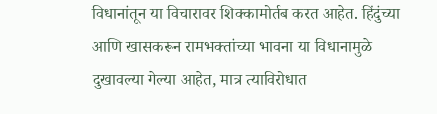विधानांतून या विचारावर शिक्कामोर्तब करत आहेत. हिंदुंच्या आणि खासकरून रामभक्तांच्या भावना या विधानामुळे दुखावल्या गेल्या आहेत, मात्र त्याविरोधात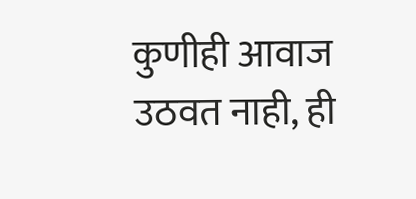कुणीही आवाज उठवत नाही, ही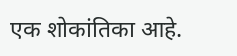एक शोकांतिका आहे.